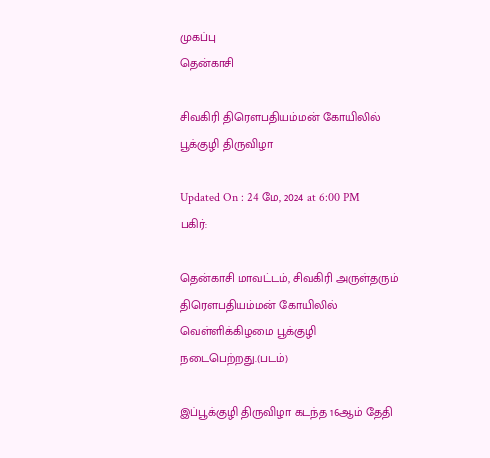முகப்பு
தென்காசி

சிவகிரி திரௌபதியம்மன் கோயிலில் பூக்குழி திருவிழா

Updated On : 24 மே, 2024 at 6:00 PM
பகிர்:

தென்காசி மாவட்டம், சிவகிரி அருள்தரும் திரௌபதியம்மன் கோயிலில் வெள்ளிக்கிழமை பூக்குழி நடைபெற்றது.(படம்)

இப்பூக்குழி திருவிழா கடந்த 16ஆம் தேதி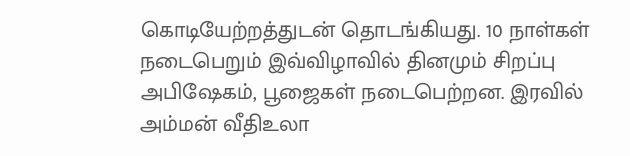கொடியேற்றத்துடன் தொடங்கியது. 10 நாள்கள் நடைபெறும் இவ்விழாவில் தினமும் சிறப்பு அபிஷேகம், பூஜைகள் நடைபெற்றன. இரவில் அம்மன் வீதிஉலா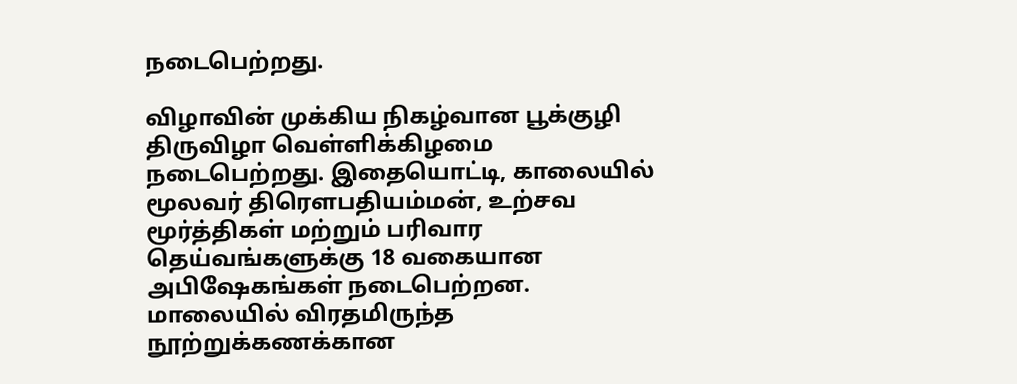நடைபெற்றது.

விழாவின் முக்கிய நிகழ்வான பூக்குழி திருவிழா வெள்ளிக்கிழமை நடைபெற்றது. இதையொட்டி, காலையில் மூலவர் திரௌபதியம்மன், உற்சவ மூர்த்திகள் மற்றும் பரிவார தெய்வங்களுக்கு 18 வகையான அபிஷேகங்கள் நடைபெற்றன. மாலையில் விரதமிருந்த நூற்றுக்கணக்கான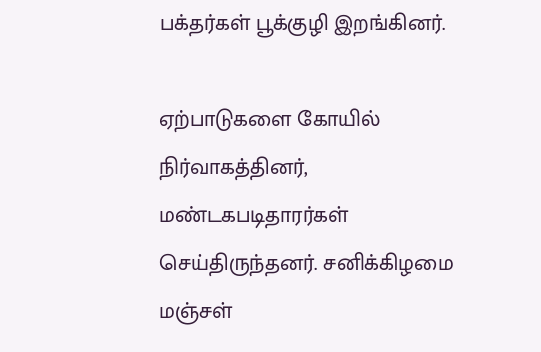பக்தர்கள் பூக்குழி இறங்கினர்.

ஏற்பாடுகளை கோயில் நிர்வாகத்தினர், மண்டகபடிதாரர்கள் செய்திருந்தனர். சனிக்கிழமை மஞ்சள்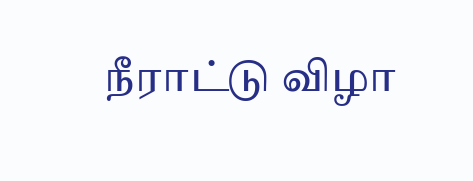நீராட்டு விழா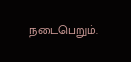நடைபெறும்.